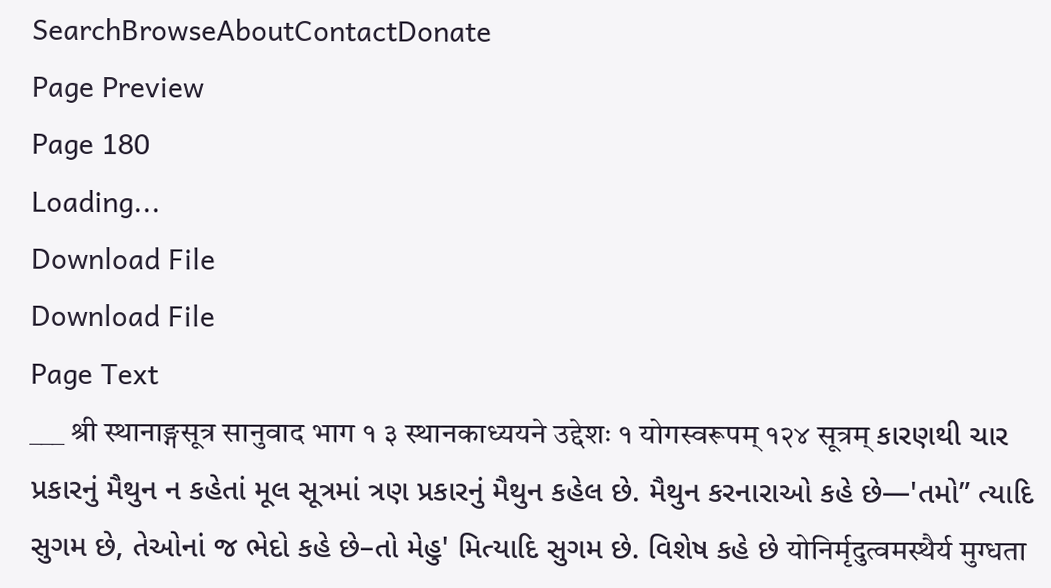SearchBrowseAboutContactDonate
Page Preview
Page 180
Loading...
Download File
Download File
Page Text
___ श्री स्थानाङ्गसूत्र सानुवाद भाग १ ३ स्थानकाध्ययने उद्देशः १ योगस्वरूपम् १२४ सूत्रम् કારણથી ચાર પ્રકારનું મૈથુન ન કહેતાં મૂલ સૂત્રમાં ત્રણ પ્રકારનું મૈથુન કહેલ છે. મૈથુન કરનારાઓ કહે છે—'તમો” ત્યાદિ સુગમ છે, તેઓનાં જ ભેદો કહે છે–તો મેહુ' મિત્યાદિ સુગમ છે. વિશેષ કહે છે योनिर्मृदुत्वमस्थैर्य मुग्धता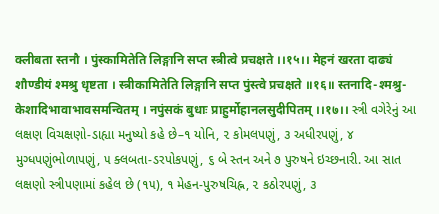क्लीबता स्तनौ । पुंस्कामितेति लिङ्गानि सप्त स्त्रीत्वे प्रचक्षते ।।१५।। मेहनं खरता दाढ्यं शौण्डीयं श्मश्रु धृष्टता । स्त्रीकामितेति लिङ्गानि सप्त पुंस्त्वे प्रचक्षते ॥१६॥ स्तनादि-श्मश्रु-केशादिभावाभावसमन्वितम् । नपुंसकं बुधाः प्राहुर्मोहानलसुदीपितम् ।।१७।। સ્ત્રી વગેરેનું આ લક્ષણ વિચક્ષણો-ડાહ્યા મનુષ્યો કહે છે–૧ યોનિ, ૨ કોમલપણું, ૩ અધીરપણું, ૪ મુગ્ધપણુંભોળાપણું, ૫ ક્લબતા-ડરપોકપણું, ૬ બે સ્તન અને ૭ પુરુષને ઇચ્છનારી. આ સાત લક્ષણો સ્ત્રીપણામાં કહેલ છે (૧૫), ૧ મેહન-પુરુષચિહ્ન, ૨ કઠોરપણું, ૩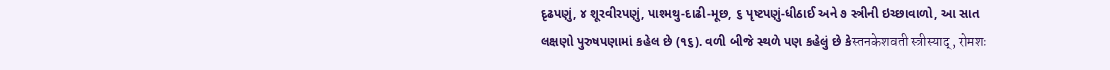દૃઢપણું, ૪ શૂરવીરપણું, પાશ્મથુ-દાઢી-મૂછ, ૬ પૃષ્ટપણું-ધીઠાઈ અને ૭ સ્ત્રીની ઇચ્છાવાળો, આ સાત લક્ષણો પુરુષપણામાં કહેલ છે (૧૬). વળી બીજે સ્થળે પણ કહેલું છે કેस्तनकेशवती स्त्रीस्याद्, रोमशः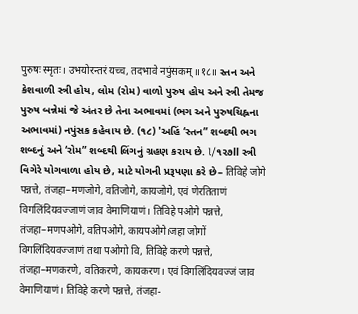पुरुषः स्मृतः। उभयोरन्तरं यच्च, तदभावे नपुंसकम् ॥१८॥ સ્તન અને કેશવાળી સ્ત્રી હોય, લોમ (રોમ) વાળો પુરુષ હોય અને સ્ત્રી તેમજ પુરુષ બન્નેમાં જે અંતર છે તેના અભાવમાં (ભગ અને પુરુષચિહ્નના અભાવમાં) નપુંસક કહેવાય છે. (૧૮) 'અહિં ‘સ્તન” શબ્દથી ભગ શબ્દનું અને ‘રોમ” શબ્દથી લિંગનું ગ્રહણ કરાય છે. l/૧૨૭ll સ્ત્રી વિગેરે યોગવાળા હોય છે, માટે યોગની પ્રરૂપણા કરે છે– तिविहे जोगे पन्नत्ते, तंजहा–मणजोगे, वतिजोगे, कायजोगे, एवं णेरतिताणं विगलिंदियवज्जाणं जाव वेमाणियाणं। तिविहे पओगे पन्नत्ते, तंजहा–मणपओगे, वतिपओगे, कायपओगे।जहा जोगों विगलिंदियवज्जाणं तथा पओगो वि, तिविहे करणे पन्नत्ते, तंजहा–मणकरणे, वतिकरणे, कायकरण। एवं विगलिंदियवज्जं जाव वेमाणियाणं। तिविहे करणे पन्नत्ते, तंजहा-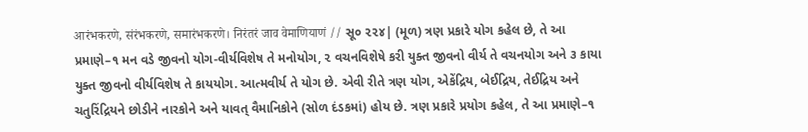आरंभकरणे, संरंभकरणे, समारंभकरणे। निरंतरं जाव वेमाणियाणं // સૂ૦ ૨૨૪| (મૂળ) ત્રણ પ્રકારે યોગ કહેલ છે, તે આ પ્રમાણે–૧ મન વડે જીવનો યોગ-વીર્યવિશેષ તે મનોયોગ, ૨ વચનવિશેષે કરી યુક્ત જીવનો વીર્ય તે વચનયોગ અને ૩ કાયા યુક્ત જીવનો વીર્યવિશેષ તે કાયયોગ. આત્મવીર્ય તે યોગ છે. એવી રીતે ત્રણ યોગ, એકેંદ્રિય, બેઈદ્રિય, તેઈદ્રિય અને ચતુરિંદ્રિયને છોડીને નારકોને અને યાવત્ વૈમાનિકોને (સોળ દંડકમાં) હોય છે. ત્રણ પ્રકારે પ્રયોગ કહેલ, તે આ પ્રમાણે–૧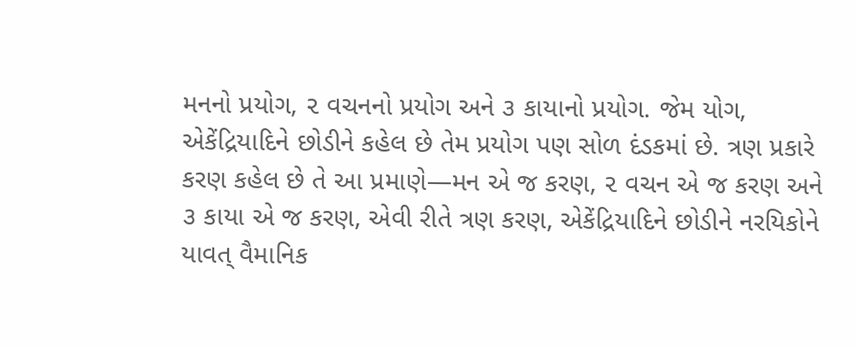મનનો પ્રયોગ, ૨ વચનનો પ્રયોગ અને ૩ કાયાનો પ્રયોગ. જેમ યોગ, એકેંદ્રિયાદિને છોડીને કહેલ છે તેમ પ્રયોગ પણ સોળ દંડકમાં છે. ત્રણ પ્રકારે કરણ કહેલ છે તે આ પ્રમાણે—મન એ જ કરણ, ૨ વચન એ જ કરણ અને ૩ કાયા એ જ કરણ, એવી રીતે ત્રણ કરણ, એકેંદ્રિયાદિને છોડીને નરયિકોને યાવત્ વૈમાનિક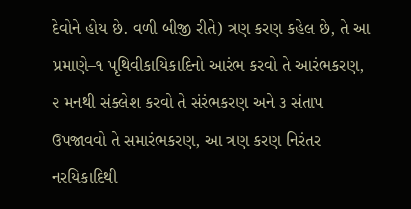દેવોને હોય છે. વળી બીજી રીતે) ત્રણ કરણ કહેલ છે, તે આ પ્રમાણે–૧ પૃથિવીકાયિકાદિનો આરંભ કરવો તે આરંભકરણ, ૨ મનથી સંક્લેશ કરવો તે સંરંભકરણ અને ૩ સંતાપ ઉપજાવવો તે સમારંભકરણ, આ ત્રણ કરણ નિરંતર નરયિકાદિથી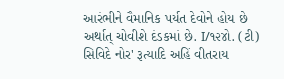આરંભીને વૈમાનિક પર્યત દેવોને હોય છે અર્થાત્ ચોવીશે દંડકમાં છે. I/૧૨૪ો. (ટી) સિવિદે નોર' રૂત્યાદિ અહિં વીતરાય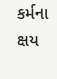કર્મના ક્ષય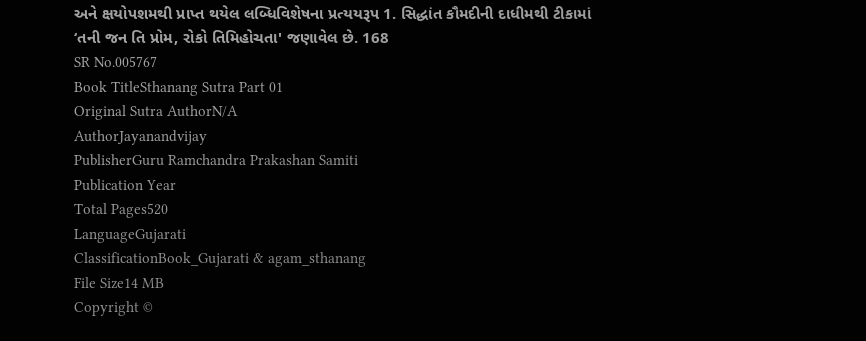અને ક્ષયોપશમથી પ્રાપ્ત થયેલ લબ્ધિવિશેષના પ્રત્યયરૂપ 1. સિદ્ધાંત કૌમદીની દાધીમથી ટીકામાં ‘તની જન તિ પ્રોમ, રોકો તિમિહોચતા' જણાવેલ છે. 168
SR No.005767
Book TitleSthanang Sutra Part 01
Original Sutra AuthorN/A
AuthorJayanandvijay
PublisherGuru Ramchandra Prakashan Samiti
Publication Year
Total Pages520
LanguageGujarati
ClassificationBook_Gujarati & agam_sthanang
File Size14 MB
Copyright ©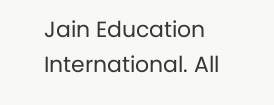Jain Education International. All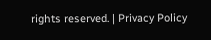rights reserved. | Privacy Policy